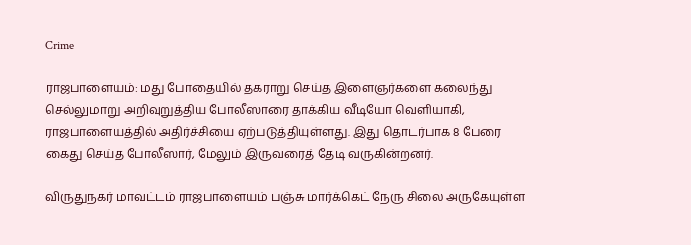Crime

ராஜபாளையம்: மது போதையில் தகராறு செய்த இளைஞர்களை கலைந்து செல்லுமாறு அறிவுறுத்திய போலீஸாரை தாக்கிய வீடியோ வெளியாகி, ராஜபாளையத்தில் அதிர்ச்சியை ஏற்படுத்தியுள்ளது. இது தொடர்பாக 8 பேரை கைது செய்த போலீஸார், மேலும் இருவரைத் தேடி வருகின்றனர்.

விருதுநகர் மாவட்டம் ராஜபாளையம் பஞ்சு மார்க்கெட் நேரு சிலை அருகேயுள்ள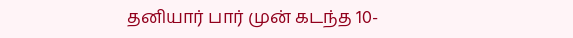தனியார் பார் முன் கடந்த 10-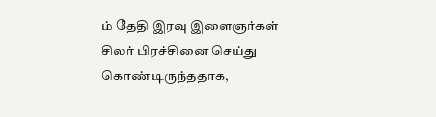ம் தேதி இரவு இளைஞர்கள் சிலர் பிரச்சினை செய்து கொண்டிருந்ததாக,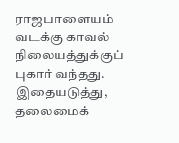ராஜபாளையம் வடக்கு காவல் நிலையத்துக்குப் புகார் வந்தது. இதையடுத்து, தலைமைக்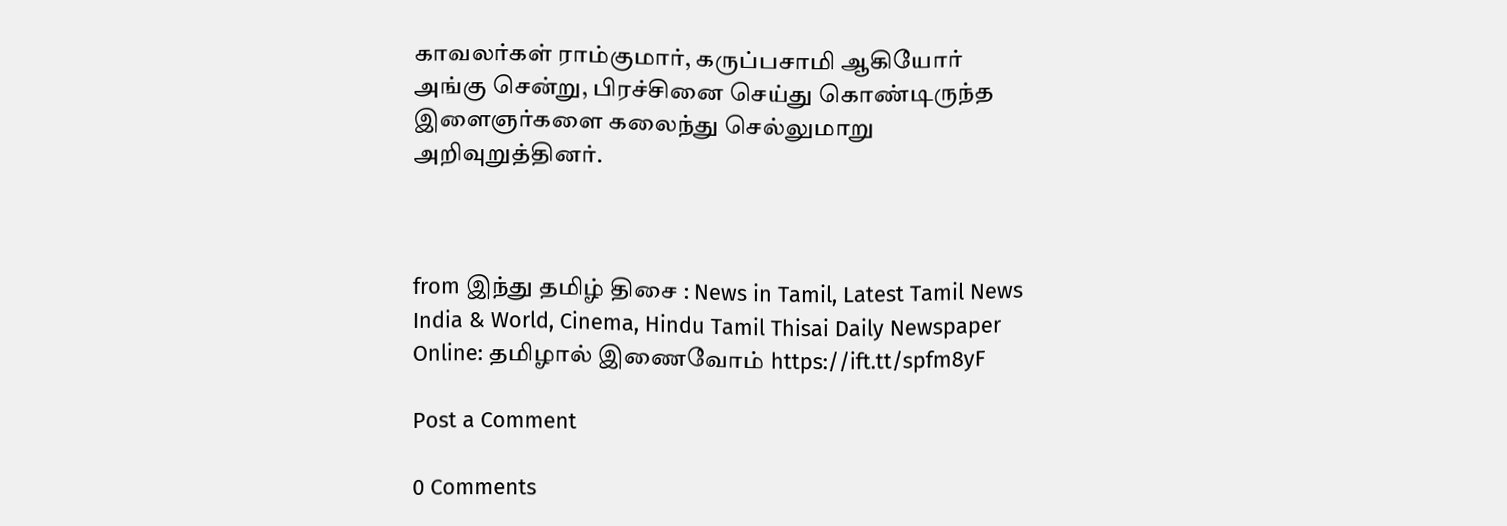காவலர்கள் ராம்குமார், கருப்பசாமி ஆகியோர் அங்கு சென்று, பிரச்சினை செய்து கொண்டிருந்த இளைஞர்களை கலைந்து செல்லுமாறு அறிவுறுத்தினர்.



from இந்து தமிழ் திசை : News in Tamil, Latest Tamil News India & World, Cinema, Hindu Tamil Thisai Daily Newspaper Online: தமிழால் இணைவோம் https://ift.tt/spfm8yF

Post a Comment

0 Comments